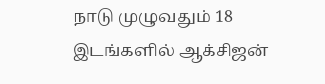நாடு முழுவதும் 18 இடங்களில் ஆக்சிஜன்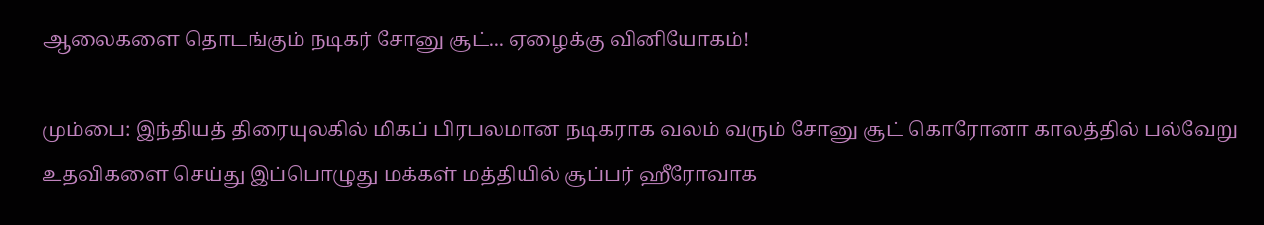ஆலைகளை தொடங்கும் நடிகர் சோனு சூட்... ஏழைக்கு வினியோகம்!

மும்பை: இந்தியத் திரையுலகில் மிகப் பிரபலமான நடிகராக வலம் வரும் சோனு சூட் கொரோனா காலத்தில் பல்வேறு உதவிகளை செய்து இப்பொழுது மக்கள் மத்தியில் சூப்பர் ஹீரோவாக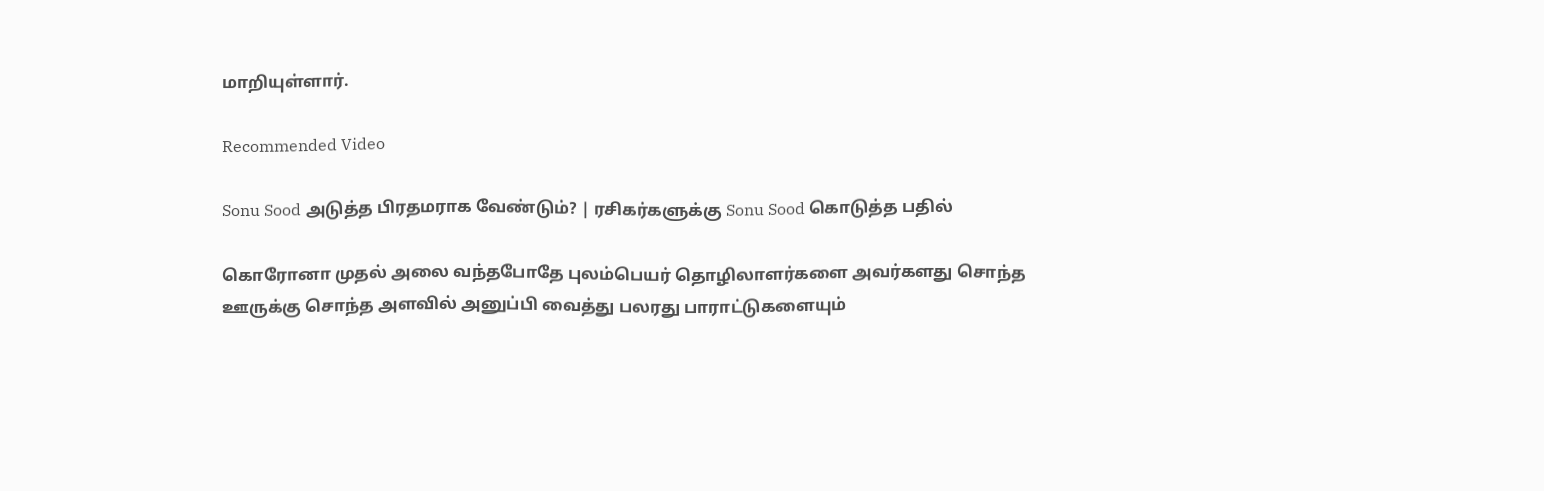மாறியுள்ளார்.

Recommended Video

Sonu Sood அடுத்த பிரதமராக வேண்டும்? | ரசிகர்களுக்கு Sonu Sood கொடுத்த பதில்

கொரோனா முதல் அலை வந்தபோதே புலம்பெயர் தொழிலாளர்களை அவர்களது சொந்த ஊருக்கு சொந்த அளவில் அனுப்பி வைத்து பலரது பாராட்டுகளையும்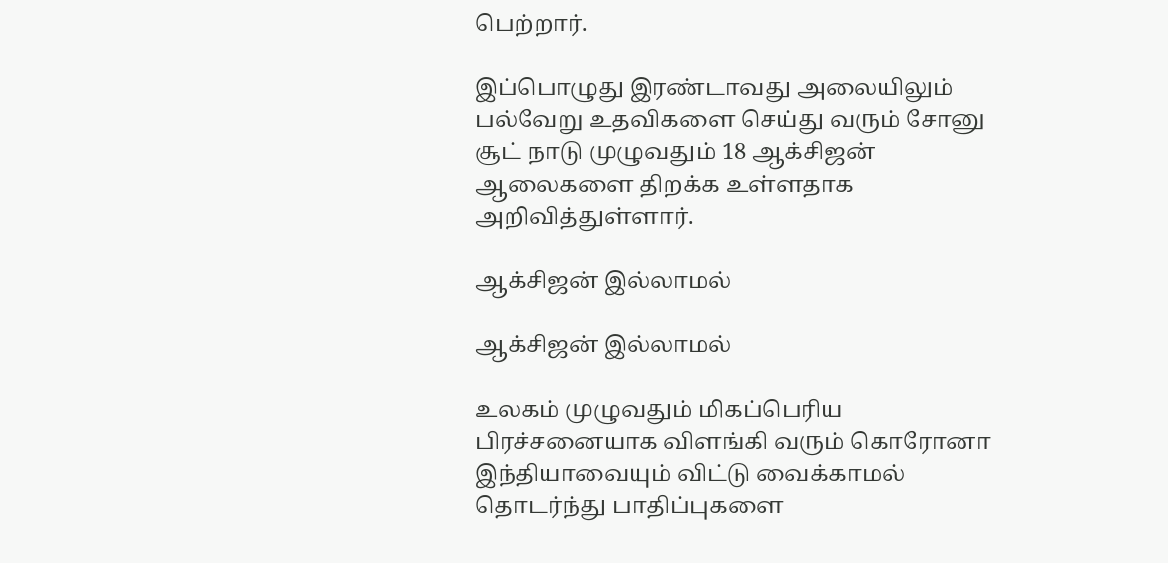பெற்றார்.

இப்பொழுது இரண்டாவது அலையிலும் பல்வேறு உதவிகளை செய்து வரும் சோனு சூட் நாடு முழுவதும் 18 ஆக்சிஜன் ஆலைகளை திறக்க உள்ளதாக அறிவித்துள்ளார்.

ஆக்சிஜன் இல்லாமல்

ஆக்சிஜன் இல்லாமல்

உலகம் முழுவதும் மிகப்பெரிய பிரச்சனையாக விளங்கி வரும் கொரோனா இந்தியாவையும் விட்டு வைக்காமல் தொடர்ந்து பாதிப்புகளை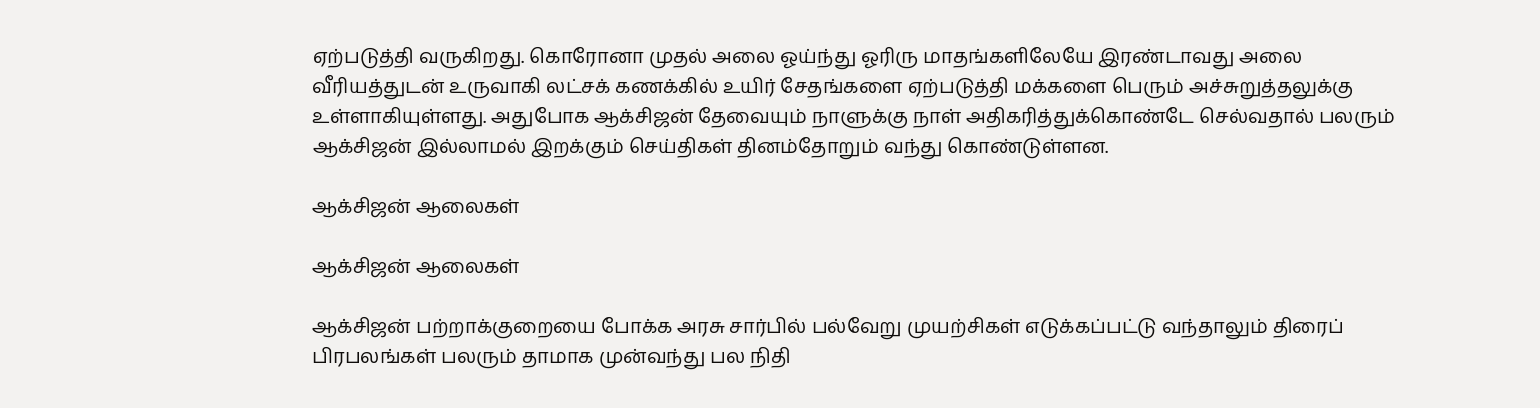ஏற்படுத்தி வருகிறது. கொரோனா முதல் அலை ஓய்ந்து ஓரிரு மாதங்களிலேயே இரண்டாவது அலை வீரியத்துடன் உருவாகி லட்சக் கணக்கில் உயிர் சேதங்களை ஏற்படுத்தி மக்களை பெரும் அச்சுறுத்தலுக்கு உள்ளாகியுள்ளது. அதுபோக ஆக்சிஜன் தேவையும் நாளுக்கு நாள் அதிகரித்துக்கொண்டே செல்வதால் பலரும் ஆக்சிஜன் இல்லாமல் இறக்கும் செய்திகள் தினம்தோறும் வந்து கொண்டுள்ளன.

ஆக்சிஜன் ஆலைகள்

ஆக்சிஜன் ஆலைகள்

ஆக்சிஜன் பற்றாக்குறையை போக்க அரசு சார்பில் பல்வேறு முயற்சிகள் எடுக்கப்பட்டு வந்தாலும் திரைப் பிரபலங்கள் பலரும் தாமாக முன்வந்து பல நிதி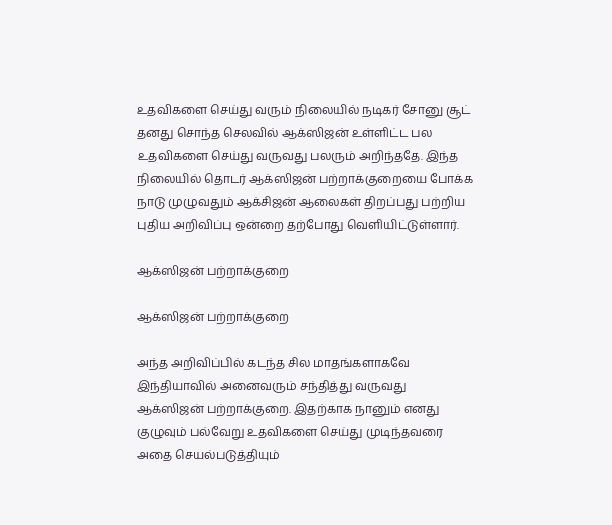உதவிகளை செய்து வரும் நிலையில் நடிகர் சோனு சூட் தனது சொந்த செலவில் ஆக்ஸிஜன் உள்ளிட்ட பல உதவிகளை செய்து வருவது பலரும் அறிந்ததே. இந்த நிலையில் தொடர் ஆக்ஸிஜன் பற்றாக்குறையை போக்க நாடு முழுவதும் ஆக்சிஜன் ஆலைகள் திறப்பது பற்றிய புதிய அறிவிப்பு ஒன்றை தற்போது வெளியிட்டுள்ளார்.

ஆக்ஸிஜன் பற்றாக்குறை

ஆக்ஸிஜன் பற்றாக்குறை

அந்த அறிவிப்பில் கடந்த சில மாதங்களாகவே இந்தியாவில் அனைவரும் சந்தித்து வருவது ஆக்ஸிஜன் பற்றாக்குறை. இதற்காக நானும் எனது குழுவும் பல்வேறு உதவிகளை செய்து முடிந்தவரை அதை செயல்படுத்தியும்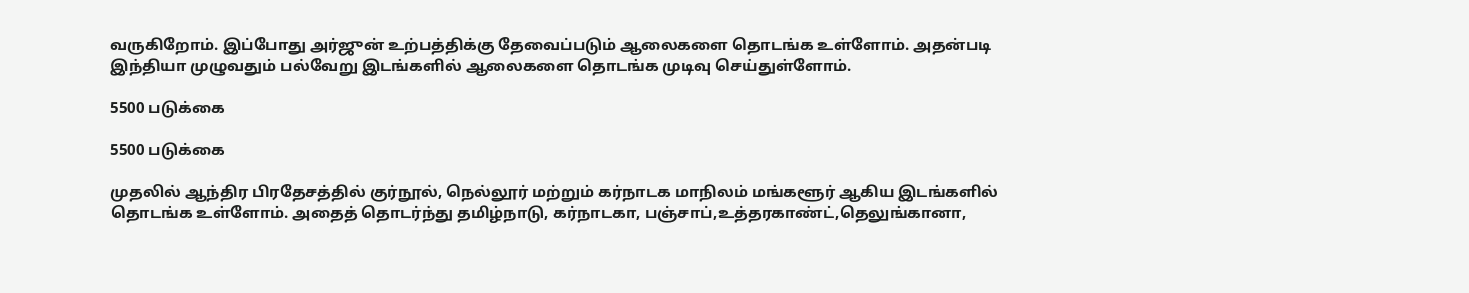வருகிறோம். இப்போது அர்ஜுன் உற்பத்திக்கு தேவைப்படும் ஆலைகளை தொடங்க உள்ளோம். அதன்படி இந்தியா முழுவதும் பல்வேறு இடங்களில் ஆலைகளை தொடங்க முடிவு செய்துள்ளோம்.

5500 படுக்கை

5500 படுக்கை

முதலில் ஆந்திர பிரதேசத்தில் குர்நூல், நெல்லூர் மற்றும் கர்நாடக மாநிலம் மங்களூர் ஆகிய இடங்களில் தொடங்க உள்ளோம். அதைத் தொடர்ந்து தமிழ்நாடு, கர்நாடகா, பஞ்சாப்,உத்தரகாண்ட்,தெலுங்கானா,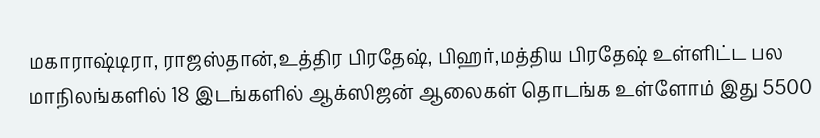மகாராஷ்டிரா, ராஜஸ்தான்,உத்திர பிரதேஷ், பிஹர்,மத்திய பிரதேஷ் உள்ளிட்ட பல மாநிலங்களில் 18 இடங்களில் ஆக்ஸிஜன் ஆலைகள் தொடங்க உள்ளோம் இது 5500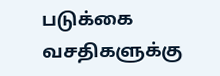படுக்கை வசதிகளுக்கு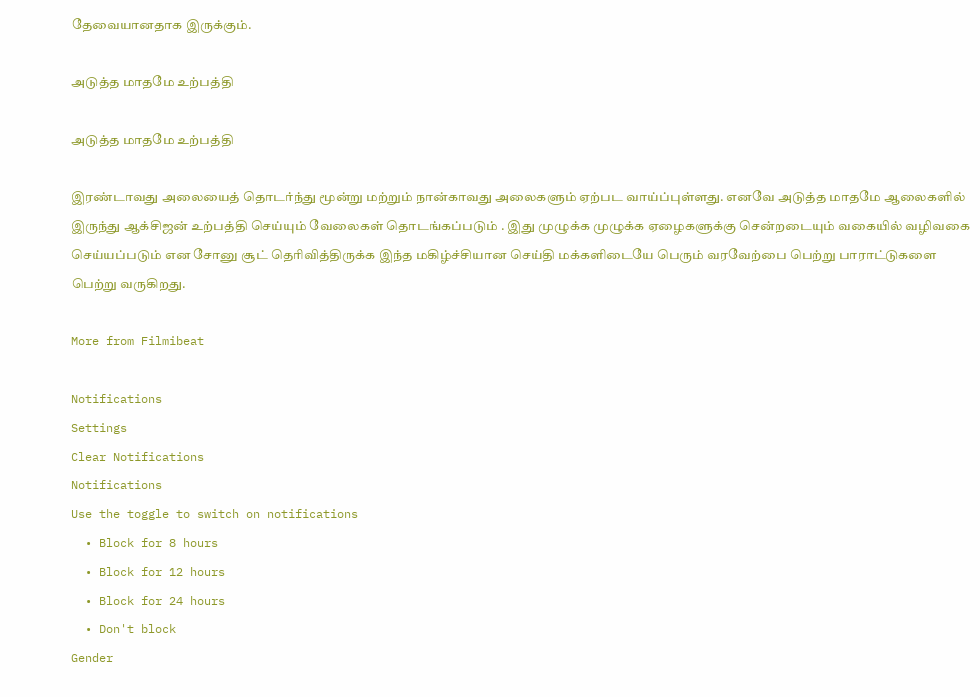தேவையானதாக இருக்கும்.

அடுத்த மாதமே உற்பத்தி

அடுத்த மாதமே உற்பத்தி

இரண்டாவது அலையைத் தொடர்ந்து மூன்று மற்றும் நான்காவது அலைகளும் ஏற்பட வாய்ப்புள்ளது. எனவே அடுத்த மாதமே ஆலைகளில் இருந்து ஆக்சிஜன் உற்பத்தி செய்யும் வேலைகள் தொடங்கப்படும் . இது முழுக்க முழுக்க ஏழைகளுக்கு சென்றடையும் வகையில் வழிவகை செய்யப்படும் என சோனு சூட் தெரிவித்திருக்க இந்த மகிழ்ச்சியான செய்தி மக்களிடையே பெரும் வரவேற்பை பெற்று பாராட்டுகளை பெற்று வருகிறது.

More from Filmibeat

Notifications
Settings
Clear Notifications
Notifications
Use the toggle to switch on notifications
  • Block for 8 hours
  • Block for 12 hours
  • Block for 24 hours
  • Don't block
Gender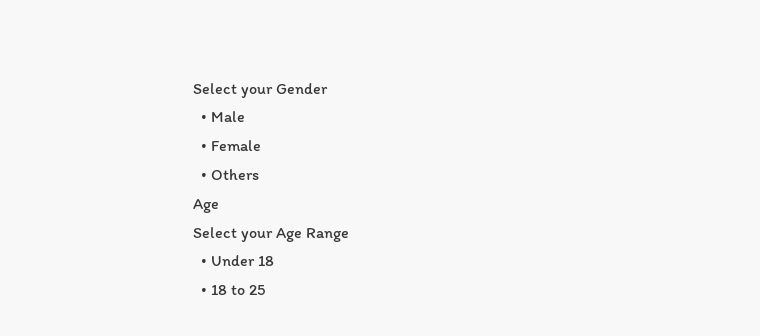Select your Gender
  • Male
  • Female
  • Others
Age
Select your Age Range
  • Under 18
  • 18 to 25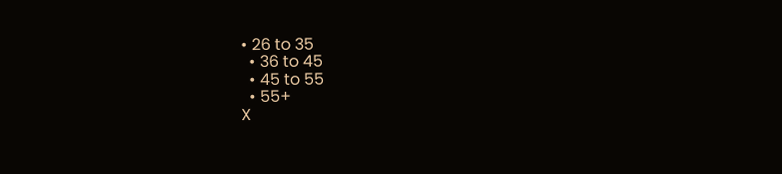• 26 to 35
  • 36 to 45
  • 45 to 55
  • 55+
X